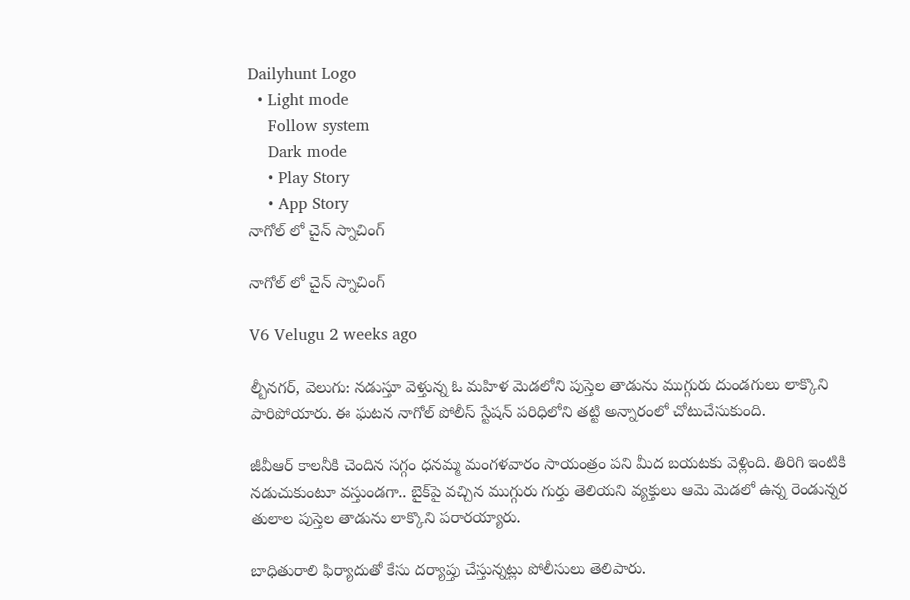Dailyhunt Logo
  • Light mode
    Follow system
    Dark mode
    • Play Story
    • App Story
నాగోల్ లో చైన్ స్నాచింగ్

నాగోల్ లో చైన్ స్నాచింగ్

V6 Velugu 2 weeks ago

ల్బీనగర్, వెలుగు: నడుస్తూ వెళ్తున్న ఓ మహిళ మెడలోని పుస్తెల తాడును ముగ్గురు దుండగులు లాక్కొని పారిపోయారు. ఈ ఘటన నాగోల్ పోలీస్ స్టేషన్ పరిధిలోని తట్టి అన్నారంలో చోటుచేసుకుంది.

జీవీఆర్ కాలనీకి చెందిన సగ్గం ధనమ్మ మంగళవారం సాయంత్రం పని మీద బయటకు వెళ్లింది. తిరిగి ఇంటికి నడుచుకుంటూ వస్తుండగా.. బైక్‌పై వచ్చిన ముగ్గురు గుర్తు తెలియని వ్యక్తులు ఆమె మెడలో ఉన్న రెండున్నర తులాల పుస్తెల తాడును లాక్కొని పరారయ్యారు.

బాధితురాలి ఫిర్యాదుతో కేసు దర్యాప్తు చేస్తున్నట్లు పోలీసులు తెలిపారు.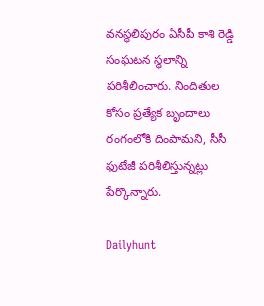వనస్థలిపురం ఏసీపీ కాశి రెడ్డి సంఘటన స్థలాన్ని పరిశీలించారు. నిందితుల కోసం ప్రత్యేక బృందాలు రంగంలోకి దింపామని, సీసీ ఫుటేజీ పరిశీలిస్తున్నట్లు పేర్కొన్నారు.

Dailyhunt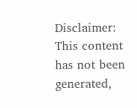Disclaimer: This content has not been generated,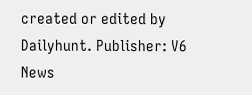created or edited by Dailyhunt. Publisher: V6 News